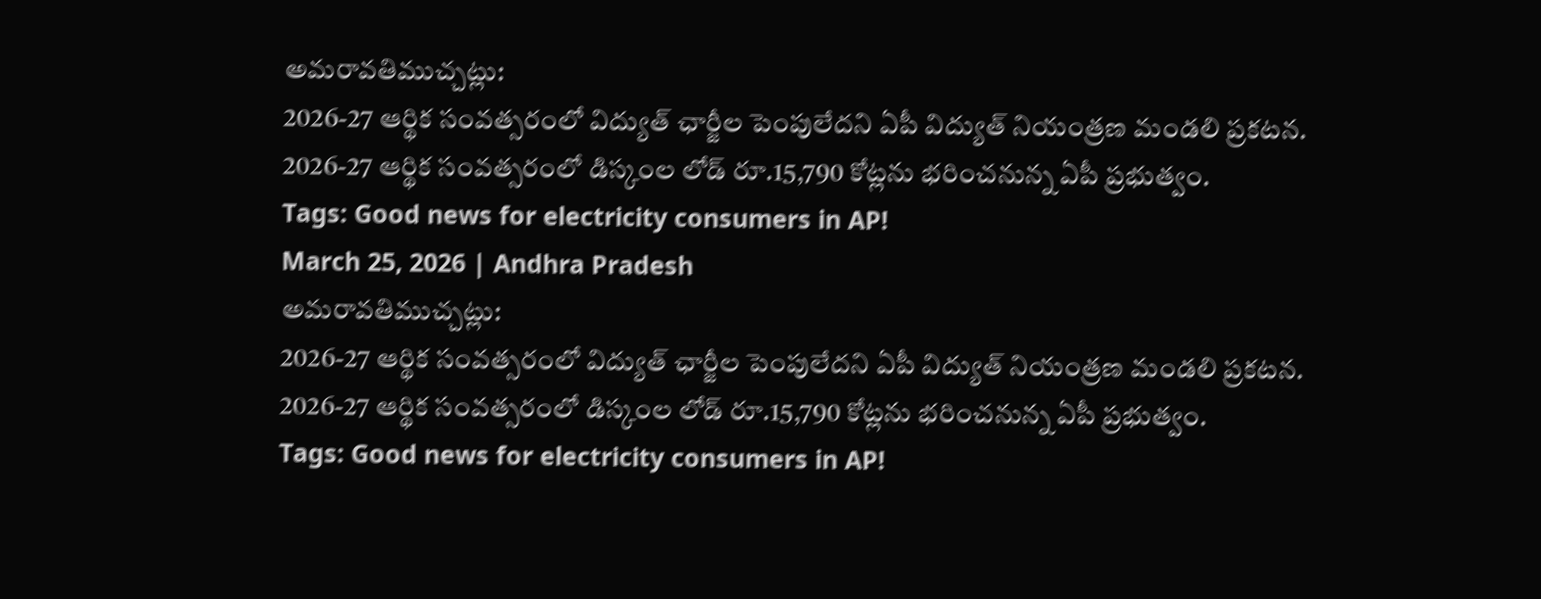అమరావతిముచ్చట్లు:
2026-27 ఆర్థిక సంవత్సరంలో విద్యుత్ ఛార్జీల పెంపులేదని ఏపీ విద్యుత్ నియంత్రణ మండలి ప్రకటన.
2026-27 ఆర్థిక సంవత్సరంలో డిస్కంల లోడ్ రూ.15,790 కోట్లను భరించనున్న ఏపీ ప్రభుత్వం.
Tags: Good news for electricity consumers in AP!
March 25, 2026 | Andhra Pradesh
అమరావతిముచ్చట్లు:
2026-27 ఆర్థిక సంవత్సరంలో విద్యుత్ ఛార్జీల పెంపులేదని ఏపీ విద్యుత్ నియంత్రణ మండలి ప్రకటన.
2026-27 ఆర్థిక సంవత్సరంలో డిస్కంల లోడ్ రూ.15,790 కోట్లను భరించనున్న ఏపీ ప్రభుత్వం.
Tags: Good news for electricity consumers in AP!